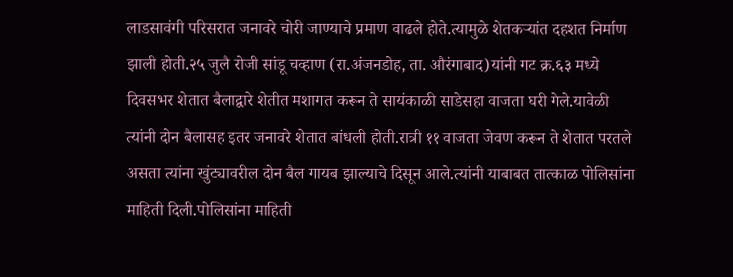लाडसावंगी परिसरात जनावरे चोरी जाण्याचे प्रमाण वाढले होते.त्यामुळे शेतकऱ्यांत दहशत निर्माण झाली होती.२५ जुलै रोजी सांडू चव्हाण (रा.अंजनडोह, ता. औरंगाबाद)यांनी गट क्र.६३ मध्ये दिवसभर शेतात बैलाद्वारे शेतीत मशागत करून ते सायंकाळी साडेसहा वाजता घरी गेले.यावेळी त्यांनी दोन बैलासह इतर जनावरे शेतात बांधली होती.रात्री ११ वाजता जेवण करून ते शेतात परतले असता त्यांना खुंट्यावरील दोन बैल गायब झाल्याचे दिसून आले.त्यांनी याबाबत तात्काळ पोलिसांना माहिती दिली.पोलिसांना माहिती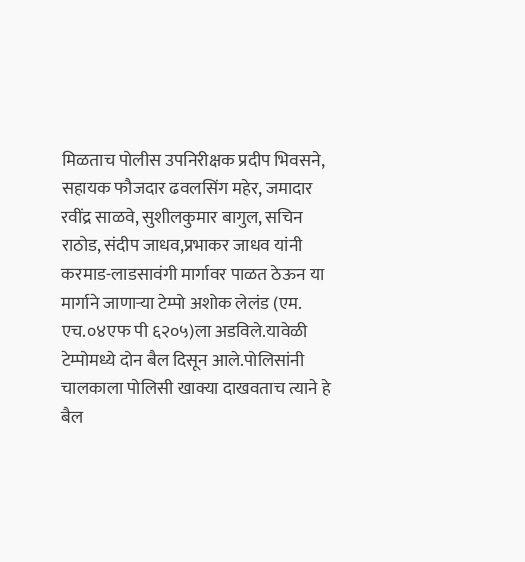मिळताच पोलीस उपनिरीक्षक प्रदीप भिवसने, सहायक फौजदार ढवलसिंग महेर, जमादार रवींद्र साळवे, सुशीलकुमार बागुल, सचिन राठोड, संदीप जाधव,प्रभाकर जाधव यांनी करमाड-लाडसावंगी मार्गावर पाळत ठेऊन या मार्गाने जाणाऱ्या टेम्पो अशोक लेलंड (एम. एच.०४एफ पी ६२०५)ला अडविले.यावेळी टेम्पोमध्ये दोन बैल दिसून आले.पोलिसांनी चालकाला पोलिसी खाक्या दाखवताच त्याने हे बैल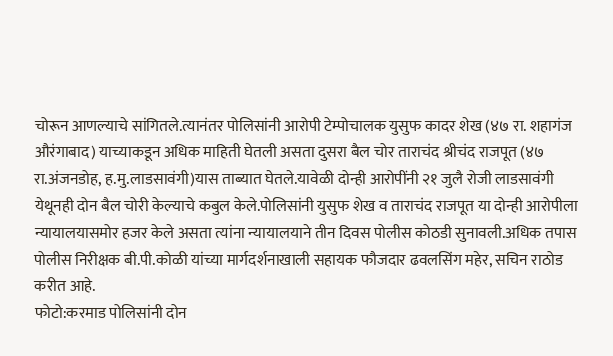चोरून आणल्याचे सांगितले.त्यानंतर पोलिसांनी आरोपी टेम्पोचालक युसुफ कादर शेख (४७ रा. शहागंज औरंगाबाद) याच्याकडून अधिक माहिती घेतली असता दुसरा बैल चोर ताराचंद श्रीचंद राजपूत (४७ रा.अंजनडोह, ह.मु.लाडसावंगी)यास ताब्यात घेतले.यावेळी दोन्ही आरोपींनी २१ जुलै रोजी लाडसावंगी येथूनही दोन बैल चोरी केल्याचे कबुल केले.पोलिसांनी युसुफ शेख व ताराचंद राजपूत या दोन्ही आरोपीला न्यायालयासमोर हजर केले असता त्यांना न्यायालयाने तीन दिवस पोलीस कोठडी सुनावली.अधिक तपास पोलीस निरीक्षक बी.पी.कोळी यांच्या मार्गदर्शनाखाली सहायक फौजदार ढवलसिंग महेर, सचिन राठोड करीत आहे.
फोटो:करमाड पोलिसांनी दोन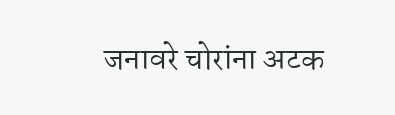जनावरे चोरांना अटक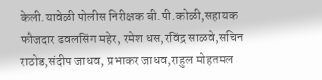केली.यावेळी पोलीस निरीक्षक बी.पी.कोळी,सहायक फौजदार ढवलसिंग महेर, रमेश धस,रविंद्र साळवे,सचिन राठोड,संदीप जाधव, प्रभाकर जाधव,राहुल मोहतमल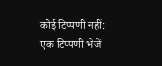कोई टिप्पणी नहीं:
एक टिप्पणी भेजें